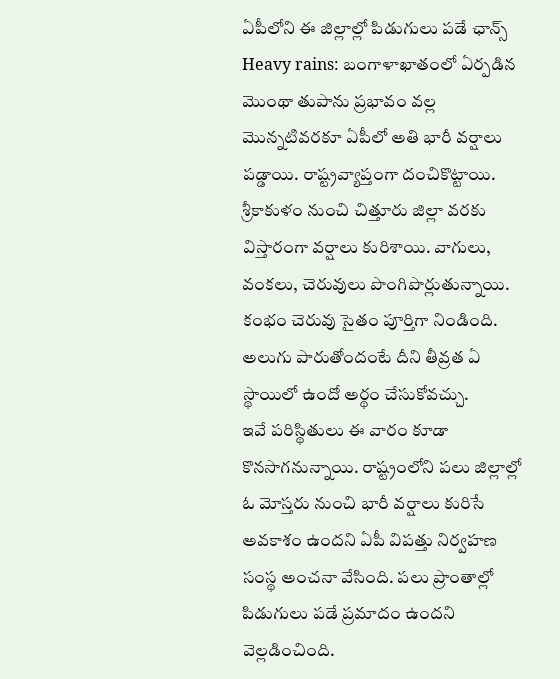ఏపీలోని ఈ జిల్లాల్లో పిడుగులు పడే ఛాన్స్
Heavy rains: బంగాళాఖాతంలో ఏర్పడిన మొంథా తుపాను ప్రభావం వల్ల మొన్నటివరకూ ఏపీలో అతి భారీ వర్షాలు పడ్డాయి. రాష్ట్రవ్యాప్తంగా దంచికొట్టాయి. శ్రీకాకుళం నుంచి చిత్తూరు జిల్లా వరకు విస్తారంగా వర్షాలు కురిశాయి. వాగులు, వంకలు, చెరువులు పొంగిపొర్లుతున్నాయి. కంభం చెరువు సైతం పూర్తిగా నిండింది. అలుగు పారుతోందంటే దీని తీవ్రత ఏ స్థాయిలో ఉందో అర్థం చేసుకోవచ్చు.
ఇవే పరిస్థితులు ఈ వారం కూడా కొనసాగనున్నాయి. రాష్ట్రంలోని పలు జిల్లాల్లో ఓ మోస్తరు నుంచి భారీ వర్షాలు కురిసే అవకాశం ఉందని ఏపీ విపత్తు నిర్వహణ సంస్థ అంచనా వేసింది. పలు ప్రాంతాల్లో పిడుగులు పడే ప్రమాదం ఉందని వెల్లడించింది.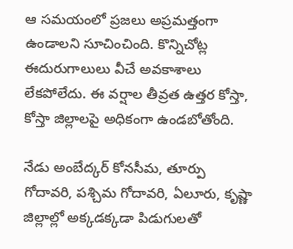ఆ సమయంలో ప్రజలు అప్రమత్తంగా ఉండాలని సూచించింది. కొన్నిచోట్ల ఈదురుగాలులు వీచే అవకాశాలు లేకపోలేదు. ఈ వర్షాల తీవ్రత ఉత్తర కోస్తా, కోస్తా జిల్లాలపై అధికంగా ఉండబోతోంది.

నేడు అంబేద్కర్ కోనసీమ, తూర్పు గోదావరి, పశ్చిమ గోదావరి, ఏలూరు, కృష్ణా జిల్లాల్లో అక్కడక్కడా పిడుగులతో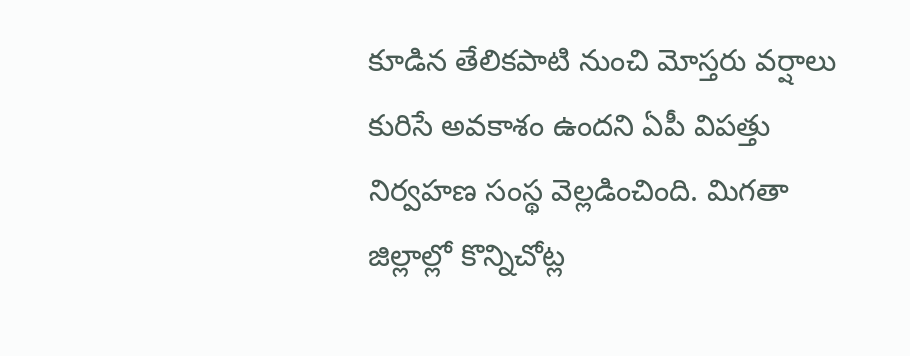కూడిన తేలికపాటి నుంచి మోస్తరు వర్షాలు కురిసే అవకాశం ఉందని ఏపీ విపత్తు నిర్వహణ సంస్థ వెల్లడించింది. మిగతా జిల్లాల్లో కొన్నిచోట్ల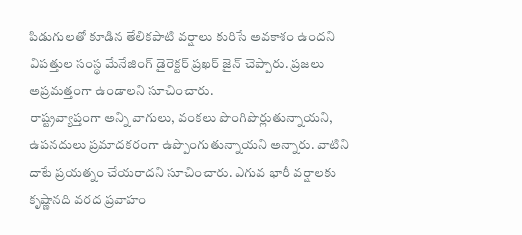పిడుగులతో కూడిన తేలికపాటి వర్షాలు కురిసే అవకాశం ఉందని విపత్తుల సంస్థ మేనేజింగ్ డైరెక్టర్ ప్రఖర్ జైన్ చెప్పారు. ప్రజలు అప్రమత్తంగా ఉండాలని సూచించారు.
రాష్ట్రవ్యాప్తంగా అన్ని వాగులు, వంకలు పొంగిపొర్లుతున్నాయని, ఉపనదులు ప్రమాదకరంగా ఉప్పొంగుతున్నాయని అన్నారు. వాటిని దాటే ప్రయత్నం చేయరాదని సూచించారు. ఎగువ భారీ వర్షాలకు కృష్ణానది వరద ప్రవాహం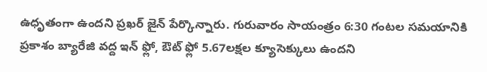ఉధృతంగా ఉందని ప్రఖర్ జైన్ పేర్కొన్నారు. గురువారం సాయంత్రం 6:30 గంటల సమయానికి ప్రకాశం బ్యారేజి వద్ద ఇన్ ఫ్లో, ఔట్ ఫ్లో 5.67లక్షల క్యూసెక్కులు ఉందని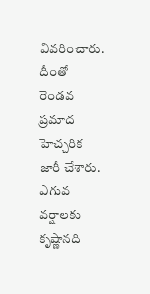వివరించారు. దీంతో రెండవ ప్రమాద హెచ్చరిక జారీ చేశారు.
ఎగువ వర్షాలకు కృష్ణానది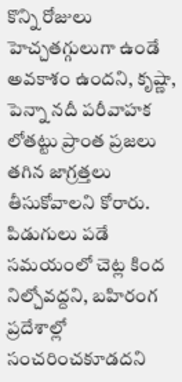కొన్ని రోజులు హెచ్చతగ్గులుగా ఉండే అవకాశం ఉందని, కృష్ణా, పెన్నా నదీ పరీవాహక లోతట్టు ప్రాంత ప్రజలు తగిన జాగ్రత్తలు తీసుకోవాలని కోరారు. పిడుగులు పడే సమయంలో చెట్ల కింద నిల్చోవద్దని, బహిరంగ ప్రదేశాల్లో సంచరించకూడదని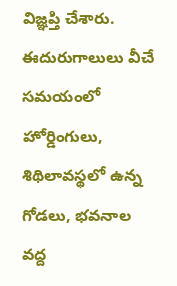విజ్ఞప్తి చేశారు. ఈదురుగాలులు వీచే సమయంలో హోర్డింగులు, శిథిలావస్థలో ఉన్న గోడలు, భవనాల వద్ద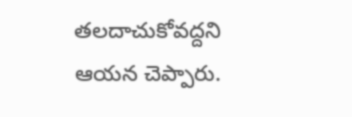తలదాచుకోవద్దని ఆయన చెప్పారు.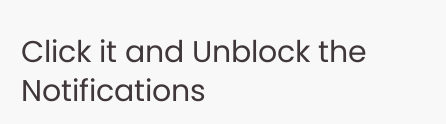Click it and Unblock the Notifications